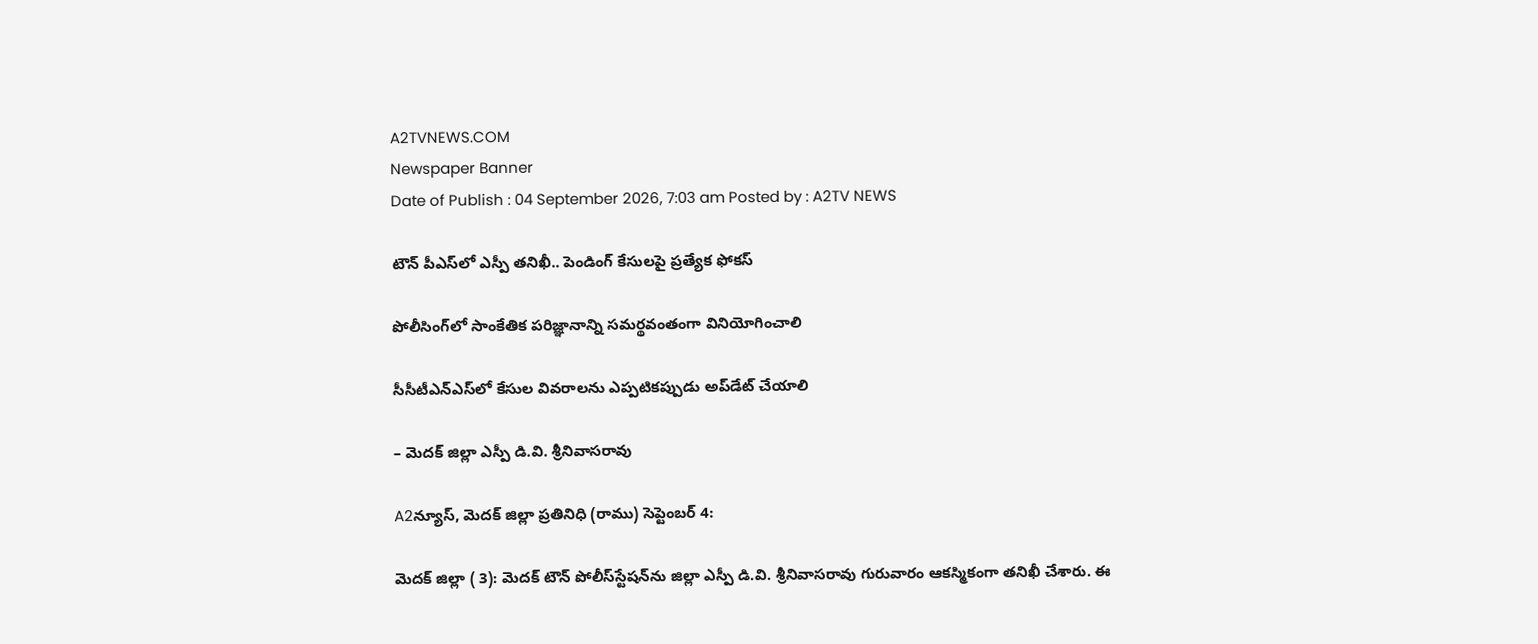A2TVNEWS.COM
Newspaper Banner
Date of Publish : 04 September 2026, 7:03 am Posted by : A2TV NEWS

టౌన్‌ పీఎస్‌లో ఎస్పీ తనిఖీ.. పెండింగ్‌ కేసులపై ప్రత్యేక ఫోకస్‌

పోలీసింగ్‌లో సాంకేతిక పరిజ్ఞానాన్ని సమర్థవంతంగా వినియోగించాలి

సీసీటీఎన్‌ఎస్‌లో కేసుల వివరాలను ఎప్పటికప్పుడు అప్‌డేట్‌ చేయాలి

– మెదక్‌ జిల్లా ఎస్పీ డి.వి. శ్రీనివాసరావు

A2న్యూస్, మెదక్ జిల్లా ప్రతినిధి (రాము) సెప్టెంబర్ 4:

మెదక్‌ జిల్లా ( 3): మెదక్‌ టౌన్‌ పోలీస్‌స్టేషన్‌ను జిల్లా ఎస్పీ డి.వి. శ్రీనివాసరావు గురువారం ఆకస్మికంగా తనిఖీ చేశారు. ఈ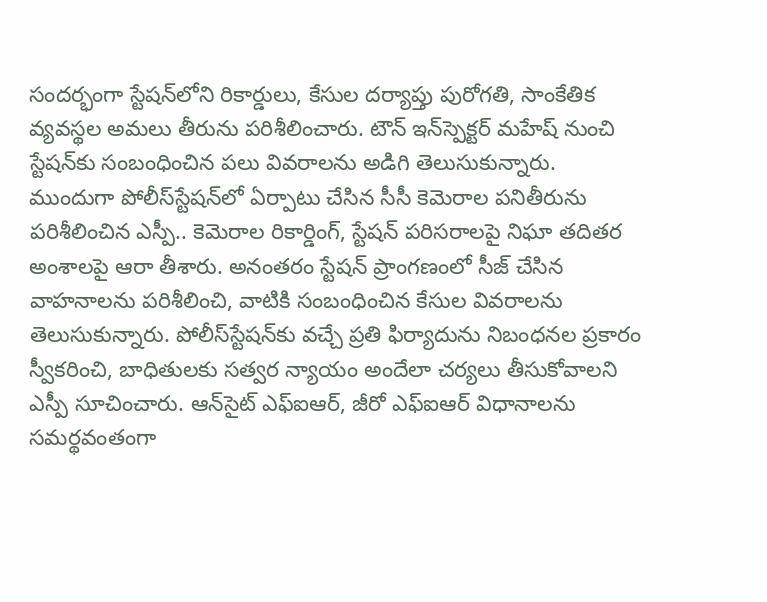సందర్భంగా స్టేషన్‌లోని రికార్డులు, కేసుల దర్యాప్తు పురోగతి, సాంకేతిక వ్యవస్థల అమలు తీరును పరిశీలించారు. టౌన్‌ ఇన్‌స్పెక్టర్‌ మహేష్‌ నుంచి స్టేషన్‌కు సంబంధించిన పలు వివరాలను అడిగి తెలుసుకున్నారు. ముందుగా పోలీస్‌స్టేషన్‌లో ఏర్పాటు చేసిన సీసీ కెమెరాల పనితీరును పరిశీలించిన ఎస్పీ.. కెమెరాల రికార్డింగ్‌, స్టేషన్‌ పరిసరాలపై నిఘా తదితర అంశాలపై ఆరా తీశారు. అనంతరం స్టేషన్‌ ప్రాంగణంలో సీజ్‌ చేసిన వాహనాలను పరిశీలించి, వాటికి సంబంధించిన కేసుల వివరాలను తెలుసుకున్నారు. పోలీస్‌స్టేషన్‌కు వచ్చే ప్రతి ఫిర్యాదును నిబంధనల ప్రకారం స్వీకరించి, బాధితులకు సత్వర న్యాయం అందేలా చర్యలు తీసుకోవాలని ఎస్పీ సూచించారు. ఆన్‌సైట్‌ ఎఫ్‌ఐఆర్‌, జీరో ఎఫ్‌ఐఆర్‌ విధానాలను సమర్థవంతంగా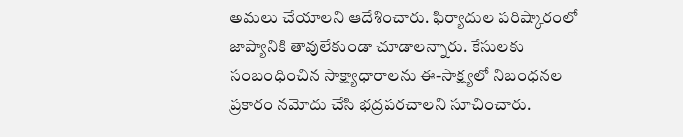అమలు చేయాలని ఆదేశించారు. ఫిర్యాదుల పరిష్కారంలో జాప్యానికి తావులేకుండా చూడాలన్నారు. కేసులకు సంబంధించిన సాక్ష్యాధారాలను ఈ-సాక్ష్యలో నిబంధనల ప్రకారం నమోదు చేసి భద్రపరచాలని సూచించారు.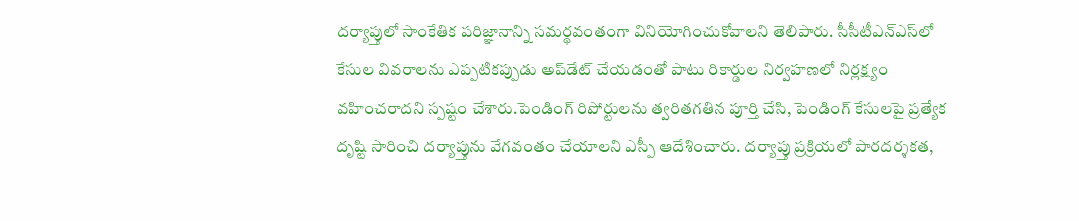దర్యాప్తులో సాంకేతిక పరిజ్ఞానాన్ని సమర్థవంతంగా వినియోగించుకోవాలని తెలిపారు. సీసీటీఎన్‌ఎస్‌లో కేసుల వివరాలను ఎప్పటికప్పుడు అప్‌డేట్‌ చేయడంతో పాటు రికార్డుల నిర్వహణలో నిర్లక్ష్యం వహించరాదని స్పష్టం చేశారు.పెండింగ్‌ రిపోర్టులను త్వరితగతిన పూర్తి చేసి, పెండింగ్‌ కేసులపై ప్రత్యేక దృష్టి సారించి దర్యాప్తును వేగవంతం చేయాలని ఎస్పీ ఆదేశించారు. దర్యాప్తు ప్రక్రియలో పారదర్శకత,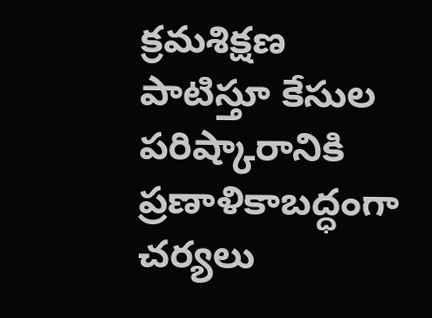క్రమశిక్షణ పాటిస్తూ కేసుల పరిష్కారానికి ప్రణాళికాబద్ధంగా చర్యలు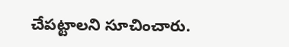చేపట్టాలని సూచించారు.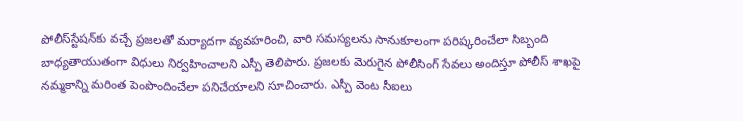పోలీస్‌స్టేషన్‌కు వచ్చే ప్రజలతో మర్యాదగా వ్యవహరించి, వారి సమస్యలను సానుకూలంగా పరిష్కరించేలా సిబ్బంది బాధ్యతాయుతంగా విధులు నిర్వహించాలని ఎస్పీ తెలిపారు. ప్రజలకు మెరుగైన పోలీసింగ్‌ సేవలు అందిస్తూ పోలీస్‌ శాఖపై నమ్మకాన్ని మరింత పెంపొందించేలా పనిచేయాలని సూచించారు. ఎస్పీ వెంట సీఐలు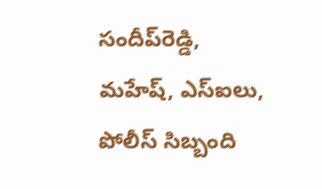సందీప్‌రెడ్డి, మహేష్‌, ఎస్‌ఐలు, పోలీస్‌ సిబ్బంది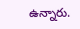ఉన్నారు.